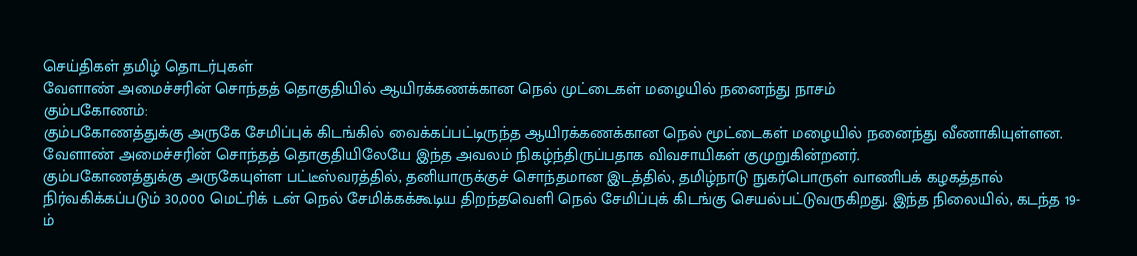செய்திகள் தமிழ் தொடர்புகள்
வேளாண் அமைச்சரின் சொந்தத் தொகுதியில் ஆயிரக்கணக்கான நெல் முட்டைகள் மழையில் நனைந்து நாசம்
கும்பகோணம்:
கும்பகோணத்துக்கு அருகே சேமிப்புக் கிடங்கில் வைக்கப்பட்டிருந்த ஆயிரக்கணக்கான நெல் மூட்டைகள் மழையில் நனைந்து வீணாகியுள்ளன. வேளாண் அமைச்சரின் சொந்தத் தொகுதியிலேயே இந்த அவலம் நிகழ்ந்திருப்பதாக விவசாயிகள் குமுறுகின்றனர்.
கும்பகோணத்துக்கு அருகேயுள்ள பட்டீஸ்வரத்தில், தனியாருக்குச் சொந்தமான இடத்தில், தமிழ்நாடு நுகர்பொருள் வாணிபக் கழகத்தால் நிர்வகிக்கப்படும் 30,000 மெட்ரிக் டன் நெல் சேமிக்கக்கூடிய திறந்தவெளி நெல் சேமிப்புக் கிடங்கு செயல்பட்டுவருகிறது. இந்த நிலையில், கடந்த 19-ம்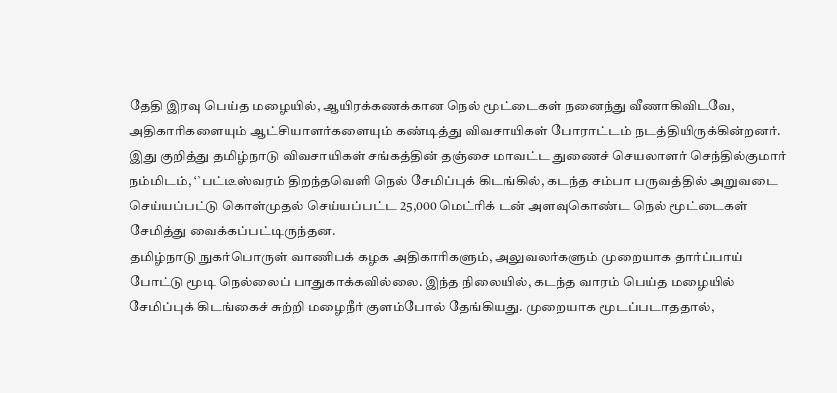தேதி இரவு பெய்த மழையில், ஆயிரக்கணக்கான நெல் மூட்டைகள் நனைந்து வீணாகிவிடவே, அதிகாரிகளையும் ஆட்சியாளர்களையும் கண்டித்து விவசாயிகள் போராட்டம் நடத்தியிருக்கின்றனர்.
இது குறித்து தமிழ்நாடு விவசாயிகள் சங்கத்தின் தஞ்சை மாவட்ட துணைச் செயலாளர் செந்தில்குமார் நம்மிடம், ‘`பட்டீஸ்வரம் திறந்தவெளி நெல் சேமிப்புக் கிடங்கில், கடந்த சம்பா பருவத்தில் அறுவடை செய்யப்பட்டு கொள்முதல் செய்யப்பட்ட 25,000 மெட்ரிக் டன் அளவுகொண்ட நெல் மூட்டைகள் சேமித்து வைக்கப்பட்டிருந்தன.
தமிழ்நாடு நுகர்பொருள் வாணிபக் கழக அதிகாரிகளும், அலுவலர்களும் முறையாக தார்ப்பாய் போட்டு மூடி நெல்லைப் பாதுகாக்கவில்லை. இந்த நிலையில், கடந்த வாரம் பெய்த மழையில் சேமிப்புக் கிடங்கைச் சுற்றி மழைநீர் குளம்போல் தேங்கியது. முறையாக மூடப்படாததால்,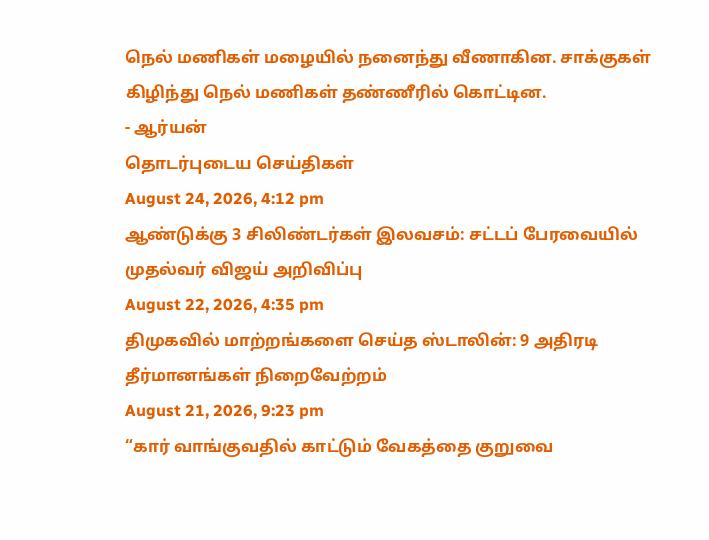நெல் மணிகள் மழையில் நனைந்து வீணாகின. சாக்குகள் கிழிந்து நெல் மணிகள் தண்ணீரில் கொட்டின.
- ஆர்யன்
தொடர்புடைய செய்திகள்
August 24, 2026, 4:12 pm
ஆண்டுக்கு 3 சிலிண்டர்கள் இலவசம்: சட்டப் பேரவையில் முதல்வர் விஜய் அறிவிப்பு
August 22, 2026, 4:35 pm
திமுகவில் மாற்றங்களை செய்த ஸ்டாலின்: 9 அதிரடி தீர்மானங்கள் நிறைவேற்றம்
August 21, 2026, 9:23 pm
“கார் வாங்குவதில் காட்டும் வேகத்தை குறுவை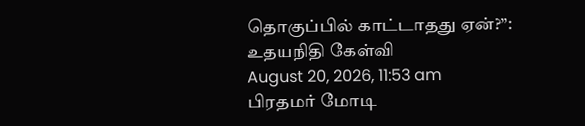தொகுப்பில் காட்டாதது ஏன்?”: உதயநிதி கேள்வி
August 20, 2026, 11:53 am
பிரதமர் மோடி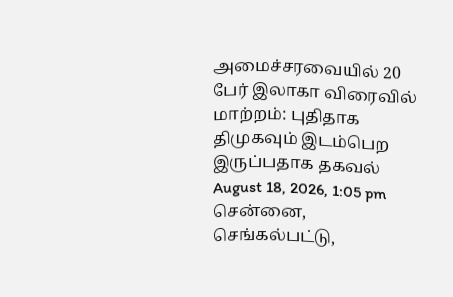அமைச்சரவையில் 20 பேர் இலாகா விரைவில் மாற்றம்: புதிதாக திமுகவும் இடம்பெற இருப்பதாக தகவல்
August 18, 2026, 1:05 pm
சென்னை, செங்கல்பட்டு,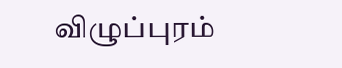விழுப்புரம்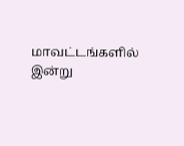மாவட்டங்களில் இன்று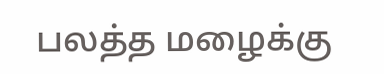பலத்த மழைக்கு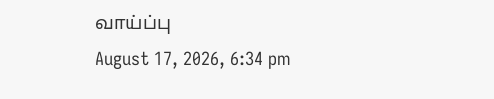வாய்ப்பு
August 17, 2026, 6:34 pm